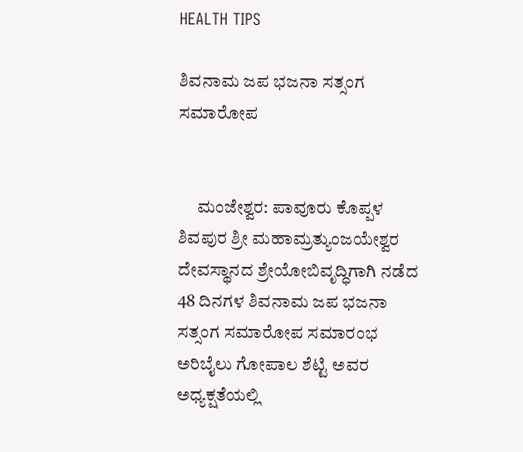HEALTH TIPS

ಶಿವನಾಮ ಜಪ ಭಜನಾ ಸತ್ಸಂಗ ಸಮಾರೋಪ


     ಮಂಜೇಶ್ವರ: ಪಾವೂರು ಕೊಪ್ಪಳ ಶಿವಪುರ ಶ್ರೀ ಮಹಾಮ್ರತ್ಯುಂಜಯೇಶ್ವರ ದೇವಸ್ಥಾನದ ಶ್ರೇಯೋಬಿವೃದ್ಧಿಗಾಗಿ ನಡೆದ 48 ದಿನಗಳ ಶಿವನಾಮ ಜಪ ಭಜನಾ ಸತ್ಸಂಗ ಸಮಾರೋಪ ಸಮಾರಂಭ ಅರಿಬೈಲು ಗೋಪಾಲ ಶೆಟ್ಟಿ ಅವರ ಅಧ್ಯಕ್ಷತೆಯಲ್ಲಿ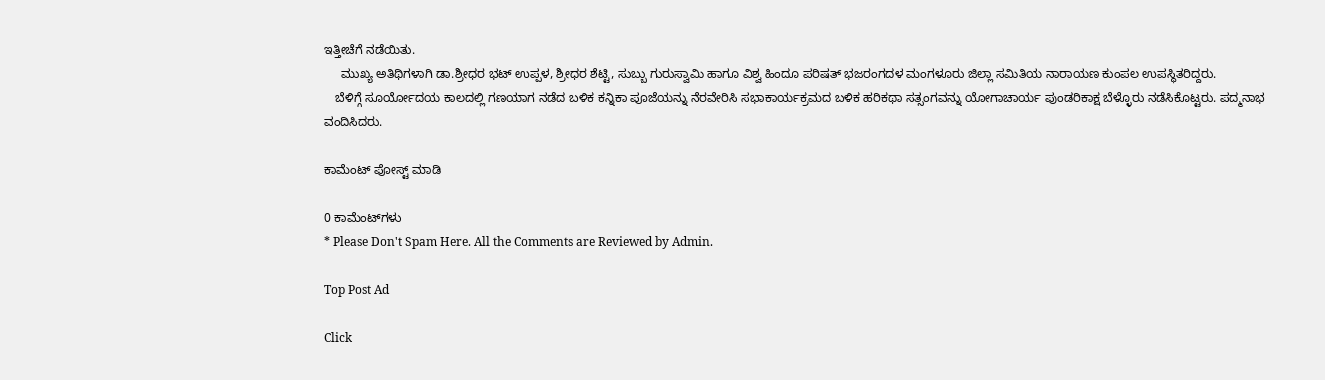ಇತ್ತೀಚೆಗೆ ನಡೆಯಿತು.
     ಮುಖ್ಯ ಅತಿಥಿಗಳಾಗಿ ಡಾ.ಶ್ರೀಧರ ಭಟ್ ಉಪ್ಪಳ, ಶ್ರೀಧರ ಶೆಟ್ಟಿ, ಸುಬ್ಬು ಗುರುಸ್ವಾಮಿ ಹಾಗೂ ವಿಶ್ವ ಹಿಂದೂ ಪರಿಷತ್ ಭಜರಂಗದಳ ಮಂಗಳೂರು ಜಿಲ್ಲಾ ಸಮಿತಿಯ ನಾರಾಯಣ ಕುಂಪಲ ಉಪಸ್ಥಿತರಿದ್ದರು.
   ಬೆಳಿಗ್ಗೆ ಸೂರ್ಯೋದಯ ಕಾಲದಲ್ಲಿ ಗಣಯಾಗ ನಡೆದ ಬಳಿಕ ಕನ್ನಿಕಾ ಪೂಜೆಯನ್ನು ನೆರವೇರಿಸಿ ಸಭಾಕಾರ್ಯಕ್ರಮದ ಬಳಿಕ ಹರಿಕಥಾ ಸತ್ಸಂಗವನ್ನು ಯೋಗಾಚಾರ್ಯ ಪುಂಡರಿಕಾಕ್ಷ ಬೆಳ್ಳೊರು ನಡೆಸಿಕೊಟ್ಟರು. ಪದ್ಮನಾಭ ವಂದಿಸಿದರು.

ಕಾಮೆಂಟ್‌‌ ಪೋಸ್ಟ್‌ ಮಾಡಿ

0 ಕಾಮೆಂಟ್‌ಗಳು
* Please Don't Spam Here. All the Comments are Reviewed by Admin.

Top Post Ad

Click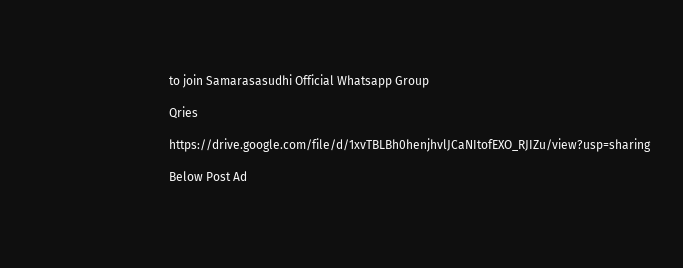to join Samarasasudhi Official Whatsapp Group

Qries

https://drive.google.com/file/d/1xvTBLBh0henjhvlJCaNItofEXO_RJIZu/view?usp=sharing

Below Post Ad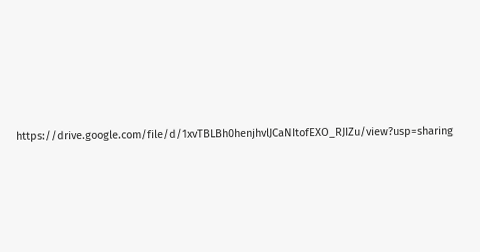https://drive.google.com/file/d/1xvTBLBh0henjhvlJCaNItofEXO_RJIZu/view?usp=sharing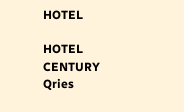HOTEL

HOTEL
CENTURY
Qries